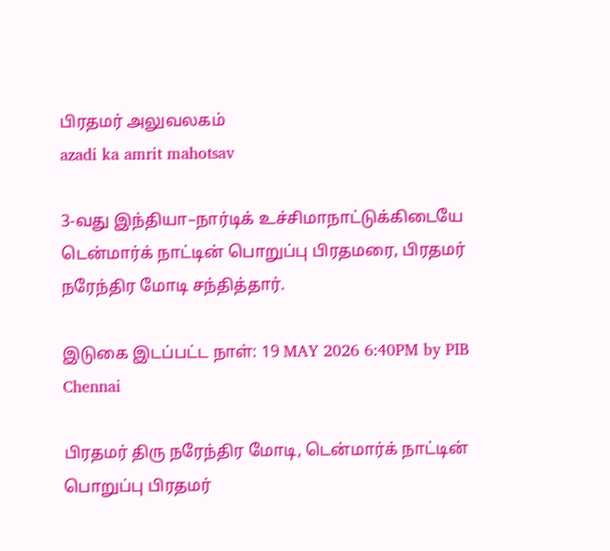பிரதமர் அலுவலகம்
azadi ka amrit mahotsav

3-வது இந்தியா–நார்டிக் உச்சிமாநாட்டுக்கிடையே டென்மார்க் நாட்டின் பொறுப்பு பிரதமரை, பிரதமர் நரேந்திர மோடி சந்தித்தார்.

இடுகை இடப்பட்ட நாள்: 19 MAY 2026 6:40PM by PIB Chennai

பிரதமர் திரு நரேந்திர மோடி, டென்மார்க் நாட்டின் பொறுப்பு பிரதமர்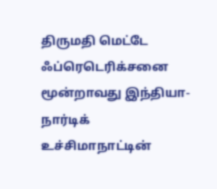திருமதி மெட்டே ஃப்ரெடெரிக்சனை மூன்றாவது இந்தியா-நார்டிக் உச்சிமாநாட்டின்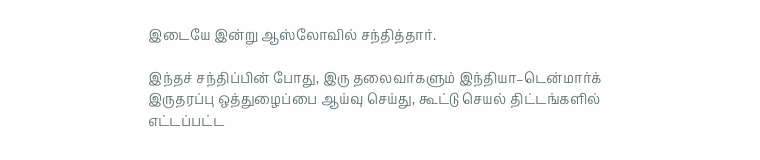இடையே இன்று ஆஸ்லோவில் சந்தித்தார்.

இந்தச் சந்திப்பின் போது, இரு தலைவர்களும் இந்தியா–டென்மார்க் இருதரப்பு ஒத்துழைப்பை ஆய்வு செய்து, கூட்டு செயல் திட்டங்களில் எட்டப்பட்ட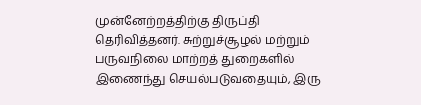முன்னேற்றத்திற்கு திருப்தி தெரிவித்தனர். சுற்றுச்சூழல் மற்றும் பருவநிலை மாற்றத் துறைகளில் இணைந்து செயல்படுவதையும், இரு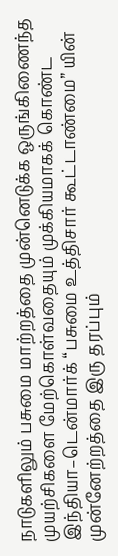நாடுகளிலும் பசுமை மாற்றத்தை முன்னெடுக்க ஒருங்கிணைந்த முயற்சிகளை மேற்கொள்வதையும் முக்கியமாகக் கொண்ட இந்தியா–டென்மார்க் “பசுமை உத்திசார் கூட்டாண்மை” யின் முன்னேற்றத்தை இரு தரப்பும்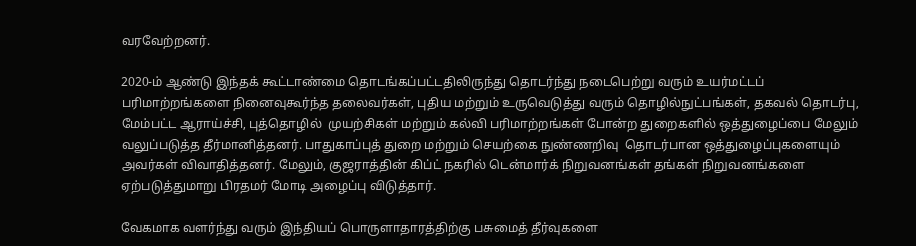வரவேற்றனர்.

2020-ம் ஆண்டு இந்தக் கூட்டாண்மை தொடங்கப்பட்டதிலிருந்து தொடர்ந்து நடைபெற்று வரும் உயர்மட்டப் பரிமாற்றங்களை நினைவுகூர்ந்த தலைவர்கள், புதிய மற்றும் உருவெடுத்து வரும் தொழில்நுட்பங்கள், தகவல் தொடர்பு, மேம்பட்ட ஆராய்ச்சி, புத்தொழில்  முயற்சிகள் மற்றும் கல்வி பரிமாற்றங்கள் போன்ற துறைகளில் ஒத்துழைப்பை மேலும் வலுப்படுத்த தீர்மானித்தனர். பாதுகாப்புத் துறை மற்றும் செயற்கை நுண்ணறிவு  தொடர்பான ஒத்துழைப்புகளையும் அவர்கள் விவாதித்தனர். மேலும், குஜராத்தின் கிப்ட் நகரில் டென்மார்க் நிறுவனங்கள் தங்கள் நிறுவனங்களை  ஏற்படுத்துமாறு பிரதமர் மோடி அழைப்பு விடுத்தார்.

வேகமாக வளர்ந்து வரும் இந்தியப் பொருளாதாரத்திற்கு பசுமைத் தீர்வுகளை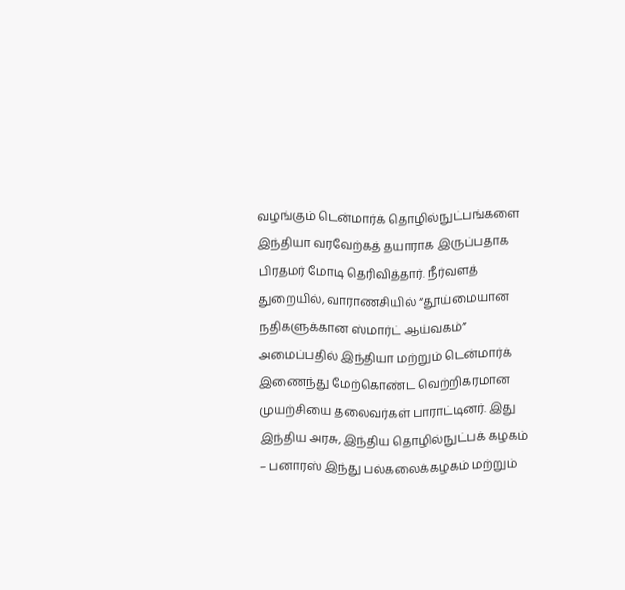வழங்கும் டென்மார்க் தொழில்நுட்பங்களை இந்தியா வரவேற்கத் தயாராக இருப்பதாக பிரதமர் மோடி தெரிவித்தார். நீர்வளத் துறையில், வாராணசியில் “தூய்மையான நதிகளுக்கான ஸ்மார்ட் ஆய்வகம்” அமைப்பதில் இந்தியா மற்றும் டென்மார்க் இணைந்து மேற்கொண்ட வெற்றிகரமான முயற்சியை தலைவர்கள் பாராட்டினர். இது இந்திய அரசு, இந்திய தொழில்நுட்பக் கழகம் – பனாரஸ் இந்து பல்கலைக்கழகம் மற்றும்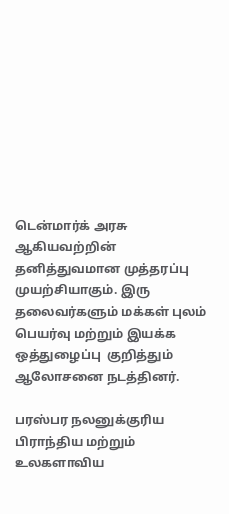டென்மார்க் அரசு ஆகியவற்றின் தனித்துவமான முத்தரப்பு முயற்சியாகும். இரு தலைவர்களும் மக்கள் புலம் பெயர்வு மற்றும் இயக்க ஒத்துழைப்பு  குறித்தும் ஆலோசனை நடத்தினர்.

பரஸ்பர நலனுக்குரிய பிராந்திய மற்றும் உலகளாவிய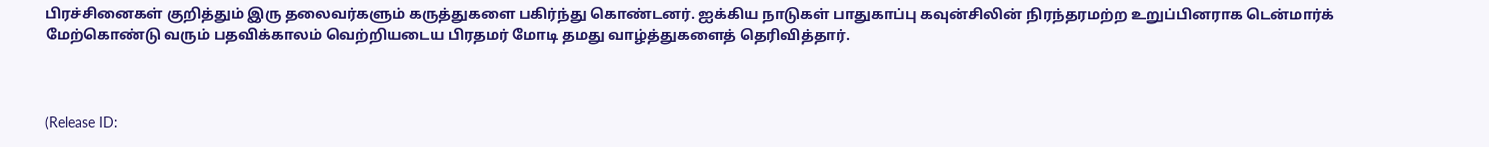பிரச்சினைகள் குறித்தும் இரு தலைவர்களும் கருத்துகளை பகிர்ந்து கொண்டனர். ஐக்கிய நாடுகள் பாதுகாப்பு கவுன்சிலின் நிரந்தரமற்ற உறுப்பினராக டென்மார்க் மேற்கொண்டு வரும் பதவிக்காலம் வெற்றியடைய பிரதமர் மோடி தமது வாழ்த்துகளைத் தெரிவித்தார்.



(Release ID: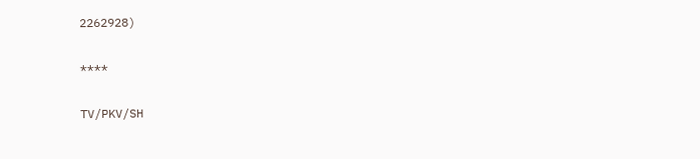2262928)

****

TV/PKV/SH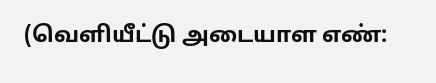(வெளியீட்டு அடையாள எண்: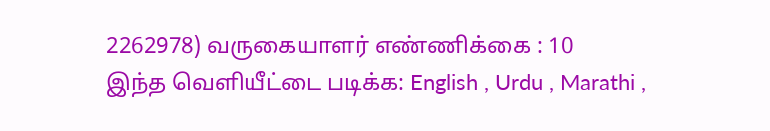2262978) வருகையாளர் எண்ணிக்கை : 10
இந்த வெளியீட்டை படிக்க: English , Urdu , Marathi ,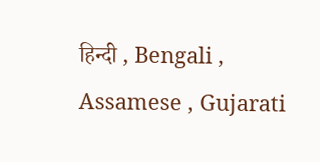हिन्दी , Bengali , Assamese , Gujarati